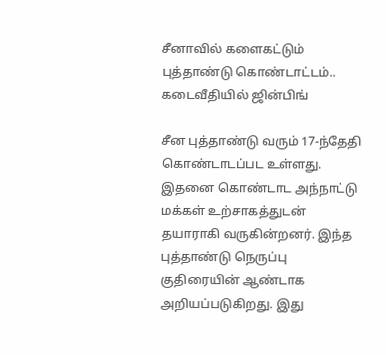சீனாவில் களைகட்டும் புத்தாண்டு கொண்டாட்டம்.. கடைவீதியில் ஜின்பிங்

சீன புத்தாண்டு வரும் 17-ந்தேதி கொண்டாடப்பட உள்ளது. இதனை கொண்டாட அந்நாட்டு மக்கள் உற்சாகத்துடன் தயாராகி வருகின்றனர். இந்த புத்தாண்டு நெருப்பு குதிரையின் ஆண்டாக அறியப்படுகிறது. இது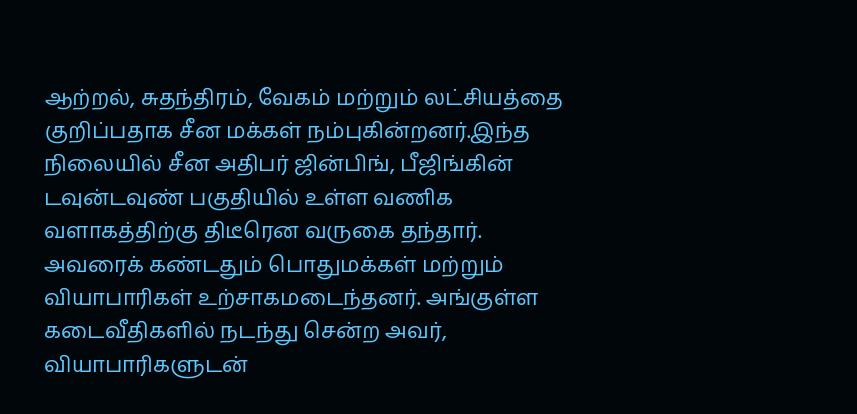ஆற்றல், சுதந்திரம், வேகம் மற்றும் லட்சியத்தை குறிப்பதாக சீன மக்கள் நம்புகின்றனர்.இந்த நிலையில் சீன அதிபர் ஜின்பிங், பீஜிங்கின் டவுன்டவுண் பகுதியில் உள்ள வணிக வளாகத்திற்கு திடீரென வருகை தந்தார். அவரைக் கண்டதும் பொதுமக்கள் மற்றும் வியாபாரிகள் உற்சாகமடைந்தனர். அங்குள்ள கடைவீதிகளில் நடந்து சென்ற அவர், வியாபாரிகளுடன்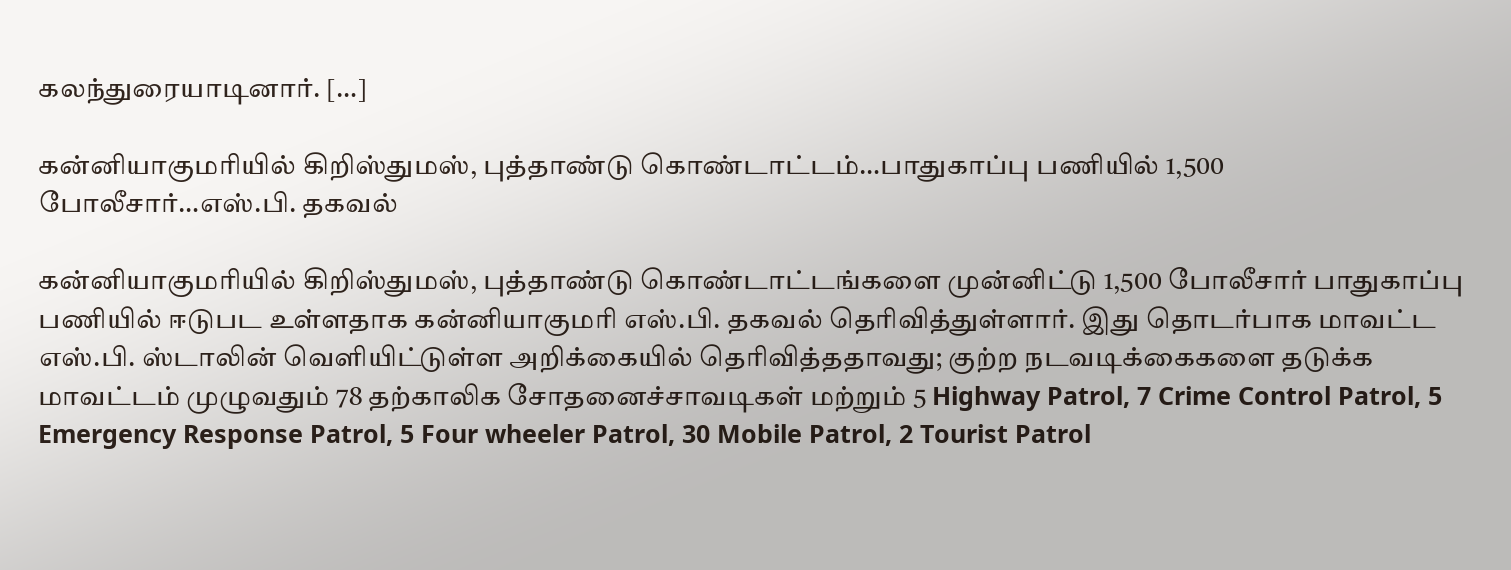கலந்துரையாடினார். […]

கன்னியாகுமரியில் கிறிஸ்துமஸ், புத்தாண்டு கொண்டாட்டம்…பாதுகாப்பு பணியில் 1,500 போலீசார்…எஸ்.பி. தகவல்

கன்னியாகுமரியில் கிறிஸ்துமஸ், புத்தாண்டு கொண்டாட்டங்களை முன்னிட்டு 1,500 போலீசார் பாதுகாப்பு பணியில் ஈடுபட உள்ளதாக கன்னியாகுமரி எஸ்.பி. தகவல் தெரிவித்துள்ளார். இது தொடர்பாக மாவட்ட எஸ்.பி. ஸ்டாலின் வெளியிட்டுள்ள அறிக்கையில் தெரிவித்ததாவது; குற்ற நடவடிக்கைகளை தடுக்க மாவட்டம் முழுவதும் 78 தற்காலிக சோதனைச்சாவடிகள் மற்றும் 5 Highway Patrol, 7 Crime Control Patrol, 5 Emergency Response Patrol, 5 Four wheeler Patrol, 30 Mobile Patrol, 2 Tourist Patrol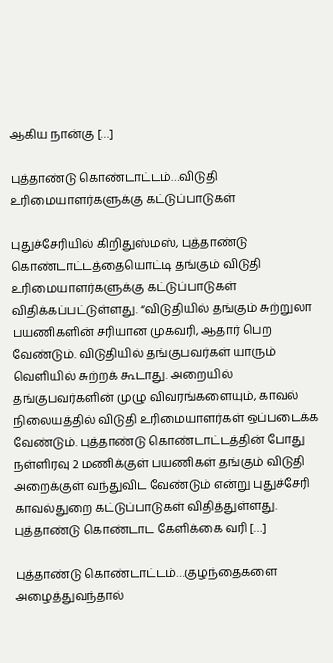ஆகிய நான்கு […]

புத்தாண்டு கொண்டாட்டம்…விடுதி உரிமையாளர்களுக்கு கட்டுப்பாடுகள்

புதுச்சேரியில் கிறிதுஸ்மஸ், புத்தாண்டு கொண்டாட்டத்தையொட்டி தங்கும் விடுதி உரிமையாளர்களுக்கு கட்டுப்பாடுகள் விதிக்கப்பட்டுள்ளது. “விடுதியில் தங்கும் சுற்றுலா பயணிகளின் சரியான முகவரி, ஆதார் பெற வேண்டும். விடுதியில் தங்குபவர்கள் யாரும் வெளியில் சுற்றக் கூடாது. அறையில் தங்குபவர்களின் முழு விவரங்களையும், காவல் நிலையத்தில் விடுதி உரிமையாளர்கள் ஒப்படைக்க வேண்டும். புத்தாண்டு கொண்டாட்டத்தின் போது நள்ளிரவு 2 மணிக்குள் பயணிகள் தங்கும் விடுதி அறைக்குள் வந்துவிட வேண்டும் என்று புதுச்சேரி காவல்துறை கட்டுப்பாடுகள் விதித்துள்ளது. புத்தாண்டு கொண்டாட கேளிக்கை வரி […]

புத்தாண்டு கொண்டாட்டம்…குழந்தைகளை அழைத்துவந்தால்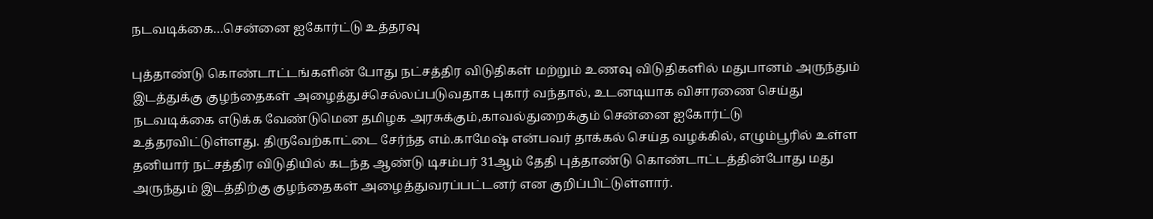நடவடிக்கை…சென்னை ஐகோர்ட்டு உத்தரவு

புத்தாண்டு கொண்டாட்டங்களின் போது நட்சத்திர விடுதிகள் மற்றும் உணவு விடுதிகளில் மதுபானம் அருந்தும் இடத்துக்கு குழந்தைகள் அழைத்துச்செல்லப்படுவதாக புகார் வந்தால், உடனடியாக விசாரணை செய்து நடவடிக்கை எடுக்க வேண்டுமென தமிழக அரசுக்கும்,காவல்துறைக்கும் சென்னை ஐகோர்ட்டு உத்தரவிட்டுள்ளது. திருவேற்காட்டை சேர்ந்த எம்.காமேஷ் என்பவர் தாக்கல் செய்த வழக்கில், எழும்பூரில் உள்ள தனியார் நட்சத்திர விடுதியில் கடந்த ஆண்டு டிசம்பர் 31ஆம் தேதி புத்தாண்டு கொண்டாட்டத்தின்போது மது அருந்தும் இடத்திற்கு குழந்தைகள் அழைத்துவரப்பட்டனர் என குறிப்பிட்டுள்ளார்.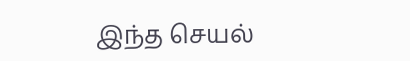இந்த செயல்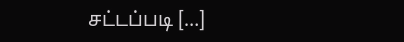சட்டப்படி […]